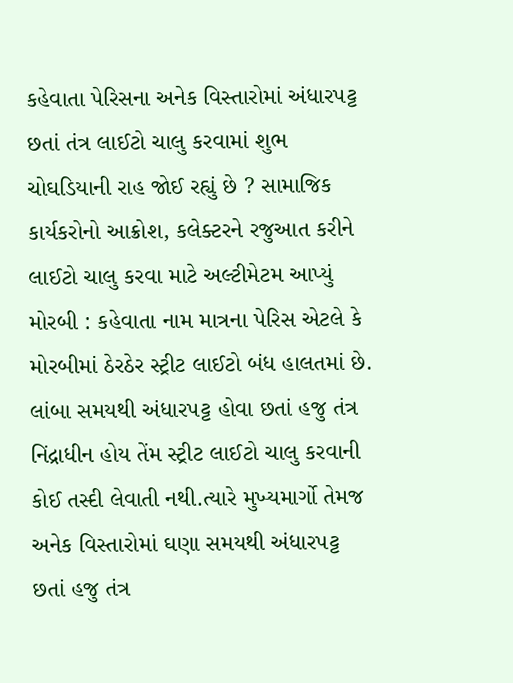કહેવાતા પેરિસના અનેક વિસ્તારોમાં અંધારપટ્ટ છતાં તંત્ર લાઈટો ચાલુ કરવામાં શુભ ચોઘડિયાની રાહ જોઈ રહ્યું છે ? સામાજિક કાર્યકરોનો આક્રોશ, કલેક્ટરને રજુઆત કરીને લાઈટો ચાલુ કરવા માટે અલ્ટીમેટમ આપ્યું મોરબી : કહેવાતા નામ માત્રના પેરિસ એટલે કે મોરબીમાં ઠેરઠેર સ્ટ્રીટ લાઈટો બંધ હાલતમાં છે. લાંબા સમયથી અંધારપટ્ટ હોવા છતાં હજુ તંત્ર નિંદ્રાધીન હોય તેંમ સ્ટ્રીટ લાઈટો ચાલુ કરવાની કોઈ તસ્દી લેવાતી નથી.ત્યારે મુખ્યમાર્ગો તેમજ અનેક વિસ્તારોમાં ઘણા સમયથી અંધારપટ્ટ છતાં હજુ તંત્ર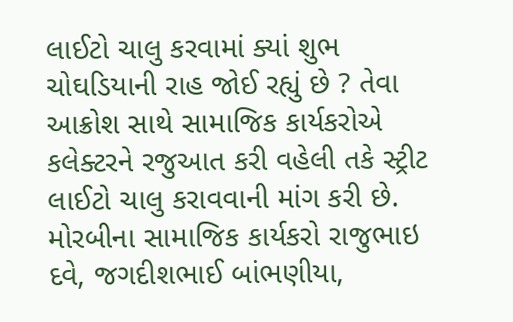લાઈટો ચાલુ કરવામાં ક્યાં શુભ ચોઘડિયાની રાહ જોઈ રહ્યું છે ? તેવા આક્રોશ સાથે સામાજિક કાર્યકરોએ કલેક્ટરને રજુઆત કરી વહેલી તકે સ્ટ્રીટ લાઈટો ચાલુ કરાવવાની માંગ કરી છે. મોરબીના સામાજિક કાર્યકરો રાજુભાઇ દવે, જગદીશભાઈ બાંભણીયા,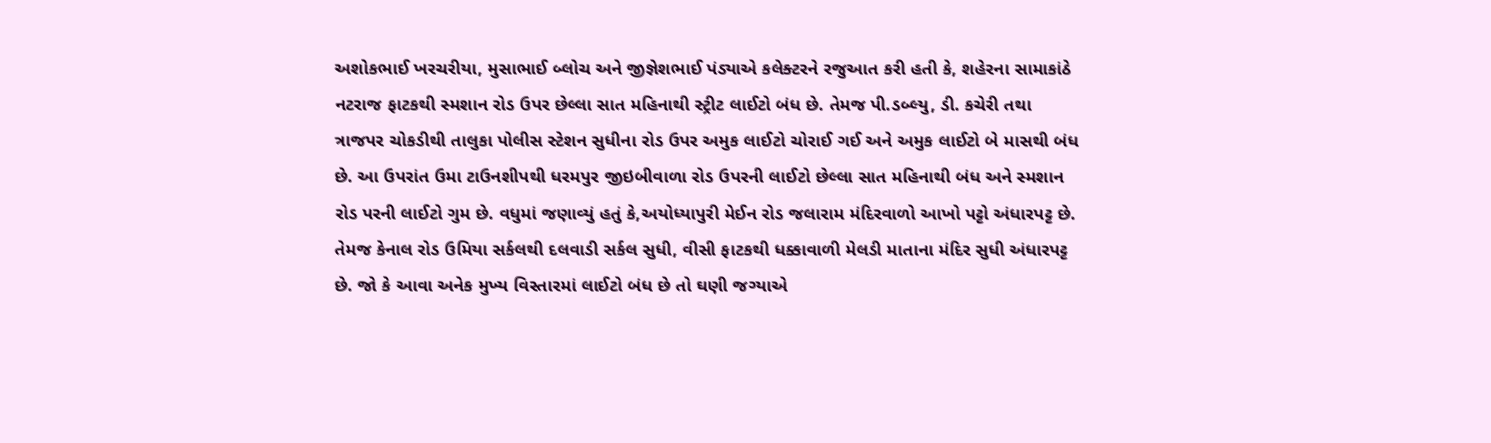અશોકભાઈ ખરચરીયા, મુસાભાઈ બ્લોચ અને જીજ્ઞેશભાઈ પંડ્યાએ કલેક્ટરને રજુઆત કરી હતી કે, શહેરના સામાકાંઠે નટરાજ ફાટકથી સ્મશાન રોડ ઉપર છેલ્લા સાત મહિનાથી સ્ટ્રીટ લાઈટો બંધ છે. તેમજ પી.ડબ્લ્યુ, ડી. કચેરી તથા ત્રાજપર ચોકડીથી તાલુકા પોલીસ સ્ટેશન સુધીના રોડ ઉપર અમુક લાઈટો ચોરાઈ ગઈ અને અમુક લાઈટો બે માસથી બંધ છે. આ ઉપરાંત ઉમા ટાઉનશીપથી ધરમપુર જીઇબીવાળા રોડ ઉપરની લાઈટો છેલ્લા સાત મહિનાથી બંધ અને સ્મશાન રોડ પરની લાઈટો ગુમ છે. વધુમાં જણાવ્યું હતું કે,અયોધ્યાપુરી મેઈન રોડ જલારામ મંદિરવાળો આખો પટ્ટો અંધારપટ્ટ છે. તેમજ કેનાલ રોડ ઉમિયા સર્કલથી દલવાડી સર્કલ સુધી, વીસી ફાટકથી ધક્કાવાળી મેલડી માતાના મંદિર સુધી અંધારપટ્ટ છે. જો કે આવા અનેક મુખ્ય વિસ્તારમાં લાઈટો બંધ છે તો ઘણી જગ્યાએ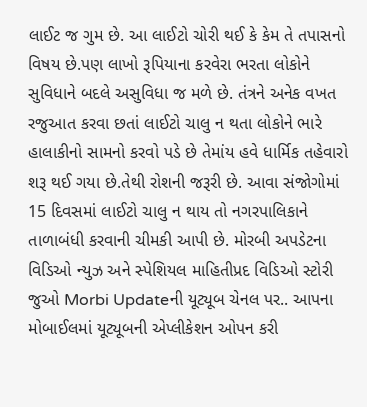લાઈટ જ ગુમ છે. આ લાઈટો ચોરી થઈ કે કેમ તે તપાસનો વિષય છે.પણ લાખો રૂપિયાના કરવેરા ભરતા લોકોને સુવિધાને બદલે અસુવિધા જ મળે છે. તંત્રને અનેક વખત રજુઆત કરવા છતાં લાઈટો ચાલુ ન થતા લોકોને ભારે હાલાકીનો સામનો કરવો પડે છે તેમાંય હવે ધાર્મિક તહેવારો શરૂ થઈ ગયા છે.તેથી રોશની જરૂરી છે. આવા સંજોગોમાં 15 દિવસમાં લાઈટો ચાલુ ન થાય તો નગરપાલિકાને તાળાબંધી કરવાની ચીમકી આપી છે. મોરબી અપડેટના વિડિઓ ન્યુઝ અને સ્પેશિયલ માહિતીપ્રદ વિડિઓ સ્ટોરી જુઓ Morbi Updateની યૂટ્યૂબ ચેનલ પર.. આપના મોબાઈલમાં યૂટ્યૂબની એપ્લીકેશન ઓપન કરી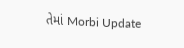તેમાં Morbi Update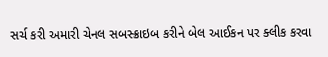સર્ચ કરી અમારી ચેનલ સબસ્ક્રાઇબ કરીને બેલ આઈકન પર ક્લીક કરવા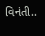વિનંતી..